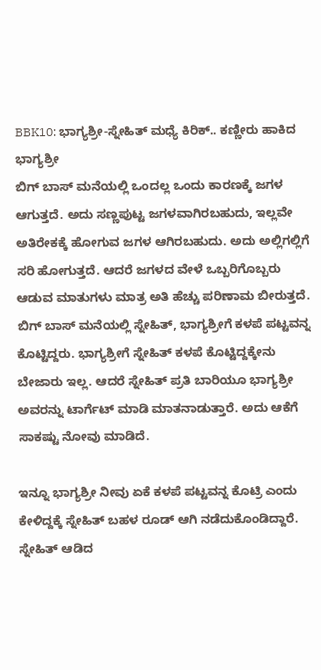BBK10: ಭಾಗ್ಯಶ್ರೀ-ಸ್ನೇಹಿತ್ ಮಧ್ಯೆ ಕಿರಿಕ್.. ಕಣ್ಣೀರು ಹಾಕಿದ ಭಾಗ್ಯಶ್ರೀ
ಬಿಗ್ ಬಾಸ್ ಮನೆಯಲ್ಲಿ ಒಂದಲ್ಲ ಒಂದು ಕಾರಣಕ್ಕೆ ಜಗಳ ಆಗುತ್ತದೆ. ಅದು ಸಣ್ಣಪುಟ್ಟ ಜಗಳವಾಗಿರಬಹುದು, ಇಲ್ಲವೇ ಅತಿರೇಕಕ್ಕೆ ಹೋಗುವ ಜಗಳ ಆಗಿರಬಹುದು. ಅದು ಅಲ್ಲಿಗಲ್ಲಿಗೆ ಸರಿ ಹೋಗುತ್ತದೆ. ಆದರೆ ಜಗಳದ ವೇಳೆ ಒಬ್ಬರಿಗೊಬ್ಬರು ಆಡುವ ಮಾತುಗಳು ಮಾತ್ರ ಅತಿ ಹೆಚ್ಚು ಪರಿಣಾಮ ಬೀರುತ್ತದೆ.
ಬಿಗ್ ಬಾಸ್ ಮನೆಯಲ್ಲಿ ಸ್ನೇಹಿತ್, ಭಾಗ್ಯಶ್ರೀಗೆ ಕಳಪೆ ಪಟ್ಟವನ್ನ ಕೊಟ್ಟಿದ್ದರು. ಭಾಗ್ಯಶ್ರೀಗೆ ಸ್ನೇಹಿತ್ ಕಳಪೆ ಕೊಟ್ಟಿದ್ದಕ್ಕೇನು ಬೇಜಾರು ಇಲ್ಲ. ಆದರೆ ಸ್ನೇಹಿತ್ ಪ್ರತಿ ಬಾರಿಯೂ ಭಾಗ್ಯಶ್ರೀ ಅವರನ್ನು ಟಾರ್ಗೆಟ್ ಮಾಡಿ ಮಾತನಾಡುತ್ತಾರೆ. ಅದು ಆಕೆಗೆ ಸಾಕಷ್ಟು ನೋವು ಮಾಡಿದೆ.

ಇನ್ನೂ ಭಾಗ್ಯಶ್ರೀ ನೀವು ಏಕೆ ಕಳಪೆ ಪಟ್ಟವನ್ನ ಕೊಟ್ರಿ ಎಂದು ಕೇಳಿದ್ದಕ್ಕೆ ಸ್ನೇಹಿತ್ ಬಹಳ ರೂಡ್ ಆಗಿ ನಡೆದುಕೊಂಡಿದ್ದಾರೆ. ಸ್ನೇಹಿತ್ ಆಡಿದ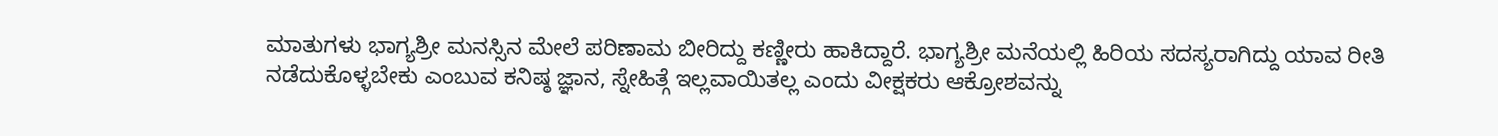ಮಾತುಗಳು ಭಾಗ್ಯಶ್ರೀ ಮನಸ್ಸಿನ ಮೇಲೆ ಪರಿಣಾಮ ಬೀರಿದ್ದು ಕಣ್ಣೀರು ಹಾಕಿದ್ದಾರೆ. ಭಾಗ್ಯಶ್ರೀ ಮನೆಯಲ್ಲಿ ಹಿರಿಯ ಸದಸ್ಯರಾಗಿದ್ದು ಯಾವ ರೀತಿ ನಡೆದುಕೊಳ್ಳಬೇಕು ಎಂಬುವ ಕನಿಷ್ಠ ಜ್ಞಾನ, ಸ್ನೇಹಿತ್ಗೆ ಇಲ್ಲವಾಯಿತಲ್ಲ ಎಂದು ವೀಕ್ಷಕರು ಆಕ್ರೋಶವನ್ನು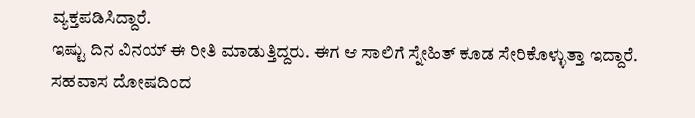ವ್ಯಕ್ತಪಡಿಸಿದ್ದಾರೆ.
ಇಷ್ಟು ದಿನ ವಿನಯ್ ಈ ರೀತಿ ಮಾಡುತ್ತಿದ್ದರು. ಈಗ ಆ ಸಾಲಿಗೆ ಸ್ನೇಹಿತ್ ಕೂಡ ಸೇರಿಕೊಳ್ಳುತ್ತಾ ಇದ್ದಾರೆ. ಸಹವಾಸ ದೋಷದಿಂದ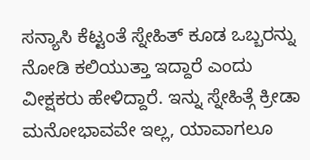ಸನ್ಯಾಸಿ ಕೆಟ್ಟಂತೆ ಸ್ನೇಹಿತ್ ಕೂಡ ಒಬ್ಬರನ್ನು ನೋಡಿ ಕಲಿಯುತ್ತಾ ಇದ್ದಾರೆ ಎಂದು ವೀಕ್ಷಕರು ಹೇಳಿದ್ದಾರೆ. ಇನ್ನು ಸ್ನೇಹಿತ್ಗೆ ಕ್ರೀಡಾ ಮನೋಭಾವವೇ ಇಲ್ಲ, ಯಾವಾಗಲೂ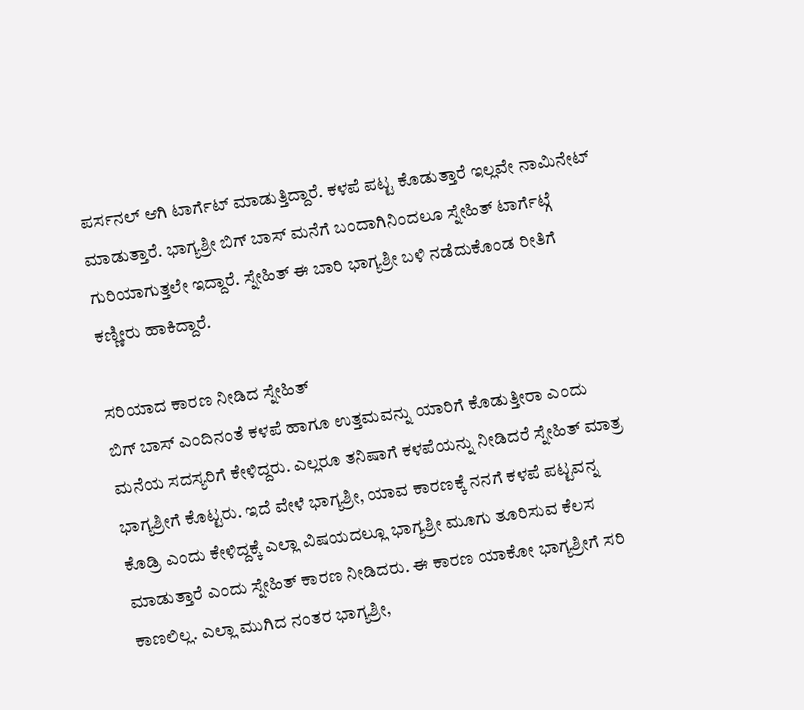ಪರ್ಸನಲ್ ಆಗಿ ಟಾರ್ಗೆಟ್ ಮಾಡುತ್ತಿದ್ದಾರೆ. ಕಳಪೆ ಪಟ್ಟ ಕೊಡುತ್ತಾರೆ ಇಲ್ಲವೇ ನಾಮಿನೇಟ್ ಮಾಡುತ್ತಾರೆ. ಭಾಗ್ಯಶ್ರೀ ಬಿಗ್ ಬಾಸ್ ಮನೆಗೆ ಬಂದಾಗಿನಿಂದಲೂ ಸ್ನೇಹಿತ್ ಟಾರ್ಗೆಟ್ಗೆ ಗುರಿಯಾಗುತ್ತಲೇ ಇದ್ದಾರೆ. ಸ್ನೇಹಿತ್ ಈ ಬಾರಿ ಭಾಗ್ಯಶ್ರೀ ಬಳಿ ನಡೆದುಕೊಂಡ ರೀತಿಗೆ ಕಣ್ಣೀರು ಹಾಕಿದ್ದಾರೆ.

ಸರಿಯಾದ ಕಾರಣ ನೀಡಿದ ಸ್ನೇಹಿತ್
ಬಿಗ್ ಬಾಸ್ ಎಂದಿನಂತೆ ಕಳಪೆ ಹಾಗೂ ಉತ್ತಮವನ್ನು ಯಾರಿಗೆ ಕೊಡುತ್ತೀರಾ ಎಂದು ಮನೆಯ ಸದಸ್ಯರಿಗೆ ಕೇಳಿದ್ದರು. ಎಲ್ಲರೂ ತನಿಷಾಗೆ ಕಳಪೆಯನ್ನು ನೀಡಿದರೆ ಸ್ನೇಹಿತ್ ಮಾತ್ರ ಭಾಗ್ಯಶ್ರೀಗೆ ಕೊಟ್ಟರು. ಇದೆ ವೇಳೆ ಭಾಗ್ಯಶ್ರೀ, ಯಾವ ಕಾರಣಕ್ಕೆ ನನಗೆ ಕಳಪೆ ಪಟ್ಟವನ್ನ ಕೊಡ್ರಿ ಎಂದು ಕೇಳಿದ್ದಕ್ಕೆ ಎಲ್ಲಾ ವಿಷಯದಲ್ಲೂ ಭಾಗ್ಯಶ್ರೀ ಮೂಗು ತೂರಿಸುವ ಕೆಲಸ ಮಾಡುತ್ತಾರೆ ಎಂದು ಸ್ನೇಹಿತ್ ಕಾರಣ ನೀಡಿದರು. ಈ ಕಾರಣ ಯಾಕೋ ಭಾಗ್ಯಶ್ರೀಗೆ ಸರಿ ಕಾಣಲಿಲ್ಲ. ಎಲ್ಲಾ ಮುಗಿದ ನಂತರ ಭಾಗ್ಯಶ್ರೀ,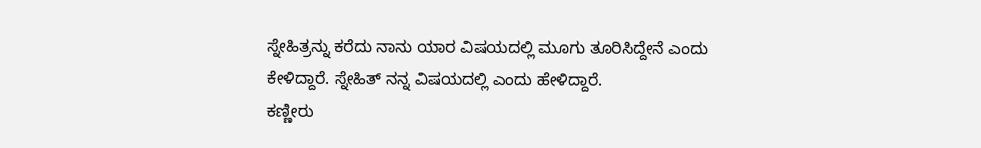ಸ್ನೇಹಿತ್ರನ್ನು ಕರೆದು ನಾನು ಯಾರ ವಿಷಯದಲ್ಲಿ ಮೂಗು ತೂರಿಸಿದ್ದೇನೆ ಎಂದು ಕೇಳಿದ್ದಾರೆ. ಸ್ನೇಹಿತ್ ನನ್ನ ವಿಷಯದಲ್ಲಿ ಎಂದು ಹೇಳಿದ್ದಾರೆ.
ಕಣ್ಣೀರು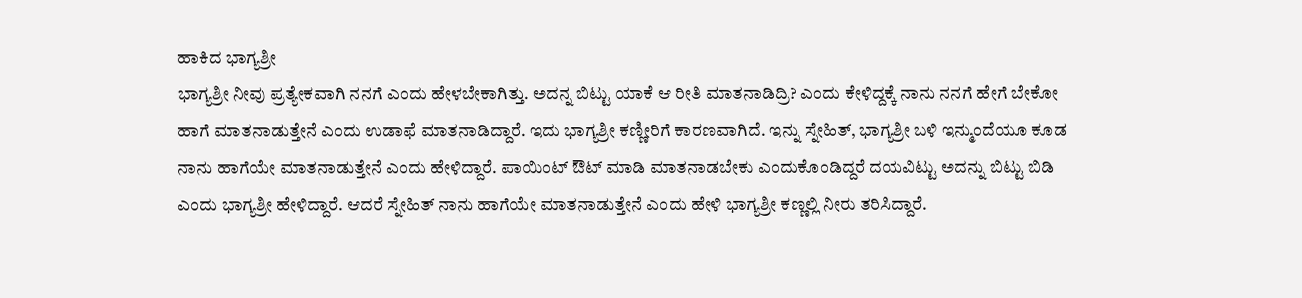ಹಾಕಿದ ಭಾಗ್ಯಶ್ರೀ
ಭಾಗ್ಯಶ್ರೀ ನೀವು ಪ್ರತ್ಯೇಕವಾಗಿ ನನಗೆ ಎಂದು ಹೇಳಬೇಕಾಗಿತ್ತು. ಅದನ್ನ ಬಿಟ್ಟು ಯಾಕೆ ಆ ರೀತಿ ಮಾತನಾಡಿದ್ರಿ? ಎಂದು ಕೇಳಿದ್ದಕ್ಕೆ ನಾನು ನನಗೆ ಹೇಗೆ ಬೇಕೋ ಹಾಗೆ ಮಾತನಾಡುತ್ತೇನೆ ಎಂದು ಉಡಾಫೆ ಮಾತನಾಡಿದ್ದಾರೆ. ಇದು ಭಾಗ್ಯಶ್ರೀ ಕಣ್ಣೀರಿಗೆ ಕಾರಣವಾಗಿದೆ. ಇನ್ನು ಸ್ನೇಹಿತ್, ಭಾಗ್ಯಶ್ರೀ ಬಳಿ ಇನ್ಮುಂದೆಯೂ ಕೂಡ ನಾನು ಹಾಗೆಯೇ ಮಾತನಾಡುತ್ತೇನೆ ಎಂದು ಹೇಳಿದ್ದಾರೆ. ಪಾಯಿಂಟ್ ಔಟ್ ಮಾಡಿ ಮಾತನಾಡಬೇಕು ಎಂದುಕೊಂಡಿದ್ದರೆ ದಯವಿಟ್ಟು ಅದನ್ನು ಬಿಟ್ಟು ಬಿಡಿ ಎಂದು ಭಾಗ್ಯಶ್ರೀ ಹೇಳಿದ್ದಾರೆ. ಆದರೆ ಸ್ನೇಹಿತ್ ನಾನು ಹಾಗೆಯೇ ಮಾತನಾಡುತ್ತೇನೆ ಎಂದು ಹೇಳಿ ಭಾಗ್ಯಶ್ರೀ ಕಣ್ಣಲ್ಲಿ ನೀರು ತರಿಸಿದ್ದಾರೆ.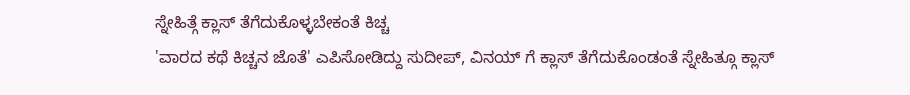ಸ್ನೇಹಿತ್ಗೆ ಕ್ಲಾಸ್ ತೆಗೆದುಕೊಳ್ಳಬೇಕಂತೆ ಕಿಚ್ಚ
'ವಾರದ ಕಥೆ ಕಿಚ್ಚನ ಜೊತೆ' ಎಪಿಸೋಡಿದ್ದು ಸುದೀಪ್, ವಿನಯ್ ಗೆ ಕ್ಲಾಸ್ ತೆಗೆದುಕೊಂಡಂತೆ ಸ್ನೇಹಿತ್ಗೂ ಕ್ಲಾಸ್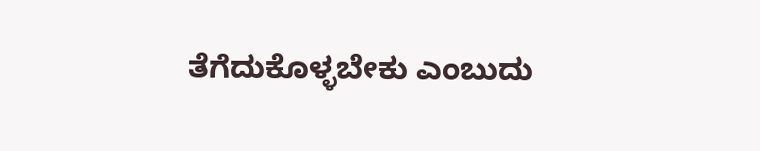ತೆಗೆದುಕೊಳ್ಳಬೇಕು ಎಂಬುದು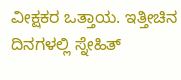ವೀಕ್ಷಕರ ಒತ್ತಾಯ. ಇತ್ತೀಚಿನ ದಿನಗಳಲ್ಲಿ ಸ್ನೇಹಿತ್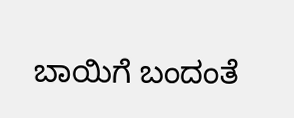ಬಾಯಿಗೆ ಬಂದಂತೆ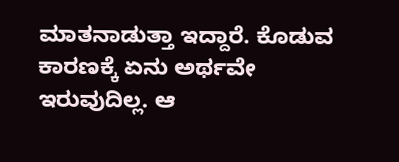ಮಾತನಾಡುತ್ತಾ ಇದ್ದಾರೆ. ಕೊಡುವ ಕಾರಣಕ್ಕೆ ಏನು ಅರ್ಥವೇ ಇರುವುದಿಲ್ಲ. ಆ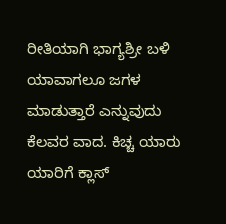ರೀತಿಯಾಗಿ ಭಾಗ್ಯಶ್ರೀ ಬಳಿ ಯಾವಾಗಲೂ ಜಗಳ ಮಾಡುತ್ತಾರೆ ಎನ್ನುವುದು ಕೆಲವರ ವಾದ. ಕಿಚ್ಚ ಯಾರು ಯಾರಿಗೆ ಕ್ಲಾಸ್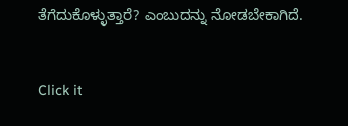ತೆಗೆದುಕೊಳ್ಳುತ್ತಾರೆ? ಎಂಬುದನ್ನು ನೋಡಬೇಕಾಗಿದೆ.


Click it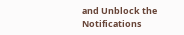and Unblock the Notifications